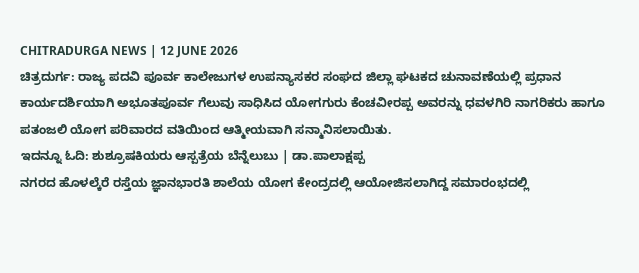CHITRADURGA NEWS | 12 JUNE 2026
ಚಿತ್ರದುರ್ಗ: ರಾಜ್ಯ ಪದವಿ ಪೂರ್ವ ಕಾಲೇಜುಗಳ ಉಪನ್ಯಾಸಕರ ಸಂಘದ ಜಿಲ್ಲಾ ಘಟಕದ ಚುನಾವಣೆಯಲ್ಲಿ ಪ್ರಧಾನ ಕಾರ್ಯದರ್ಶಿಯಾಗಿ ಅಭೂತಪೂರ್ವ ಗೆಲುವು ಸಾಧಿಸಿದ ಯೋಗಗುರು ಕೆಂಚವೀರಪ್ಪ ಅವರನ್ನು ಧವಳಗಿರಿ ನಾಗರಿಕರು ಹಾಗೂ ಪತಂಜಲಿ ಯೋಗ ಪರಿವಾರದ ವತಿಯಿಂದ ಆತ್ಮೀಯವಾಗಿ ಸನ್ಮಾನಿಸಲಾಯಿತು.
ಇದನ್ನೂ ಓದಿ: ಶುಶ್ರೂಷಕಿಯರು ಆಸ್ಪತ್ರೆಯ ಬೆನ್ನೆಲುಬು | ಡಾ.ಪಾಲಾಕ್ಷಪ್ಪ
ನಗರದ ಹೊಳಲ್ಕೆರೆ ರಸ್ತೆಯ ಜ್ಞಾನಭಾರತಿ ಶಾಲೆಯ ಯೋಗ ಕೇಂದ್ರದಲ್ಲಿ ಆಯೋಜಿಸಲಾಗಿದ್ದ ಸಮಾರಂಭದಲ್ಲಿ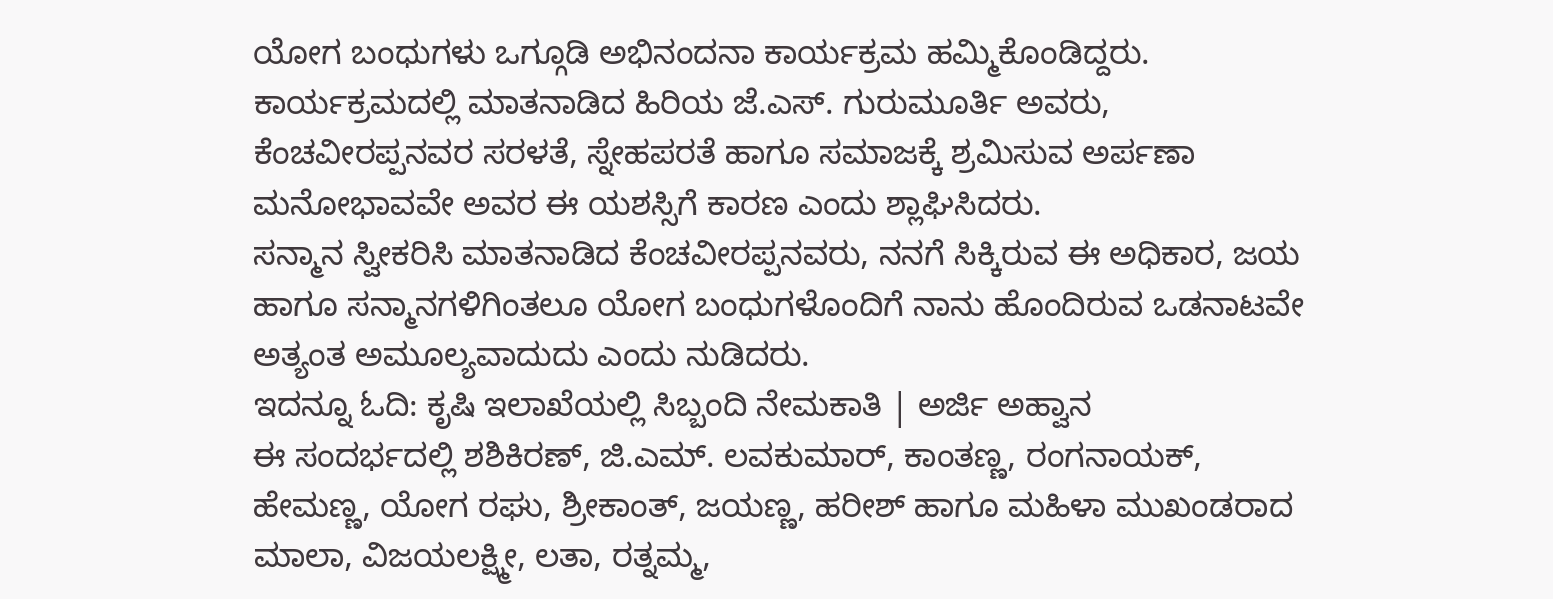ಯೋಗ ಬಂಧುಗಳು ಒಗ್ಗೂಡಿ ಅಭಿನಂದನಾ ಕಾರ್ಯಕ್ರಮ ಹಮ್ಮಿಕೊಂಡಿದ್ದರು.
ಕಾರ್ಯಕ್ರಮದಲ್ಲಿ ಮಾತನಾಡಿದ ಹಿರಿಯ ಜೆ.ಎಸ್. ಗುರುಮೂರ್ತಿ ಅವರು, ಕೆಂಚವೀರಪ್ಪನವರ ಸರಳತೆ, ಸ್ನೇಹಪರತೆ ಹಾಗೂ ಸಮಾಜಕ್ಕೆ ಶ್ರಮಿಸುವ ಅರ್ಪಣಾ ಮನೋಭಾವವೇ ಅವರ ಈ ಯಶಸ್ಸಿಗೆ ಕಾರಣ ಎಂದು ಶ್ಲಾಘಿಸಿದರು.
ಸನ್ಮಾನ ಸ್ವೀಕರಿಸಿ ಮಾತನಾಡಿದ ಕೆಂಚವೀರಪ್ಪನವರು, ನನಗೆ ಸಿಕ್ಕಿರುವ ಈ ಅಧಿಕಾರ, ಜಯ ಹಾಗೂ ಸನ್ಮಾನಗಳಿಗಿಂತಲೂ ಯೋಗ ಬಂಧುಗಳೊಂದಿಗೆ ನಾನು ಹೊಂದಿರುವ ಒಡನಾಟವೇ ಅತ್ಯಂತ ಅಮೂಲ್ಯವಾದುದು ಎಂದು ನುಡಿದರು.
ಇದನ್ನೂ ಓದಿ: ಕೃಷಿ ಇಲಾಖೆಯಲ್ಲಿ ಸಿಬ್ಬಂದಿ ನೇಮಕಾತಿ | ಅರ್ಜಿ ಅಹ್ವಾನ
ಈ ಸಂದರ್ಭದಲ್ಲಿ ಶಶಿಕಿರಣ್, ಜಿ.ಎಮ್. ಲವಕುಮಾರ್, ಕಾಂತಣ್ಣ, ರಂಗನಾಯಕ್, ಹೇಮಣ್ಣ, ಯೋಗ ರಘು, ಶ್ರೀಕಾಂತ್, ಜಯಣ್ಣ, ಹರೀಶ್ ಹಾಗೂ ಮಹಿಳಾ ಮುಖಂಡರಾದ ಮಾಲಾ, ವಿಜಯಲಕ್ಷ್ಮೀ, ಲತಾ, ರತ್ನಮ್ಮ,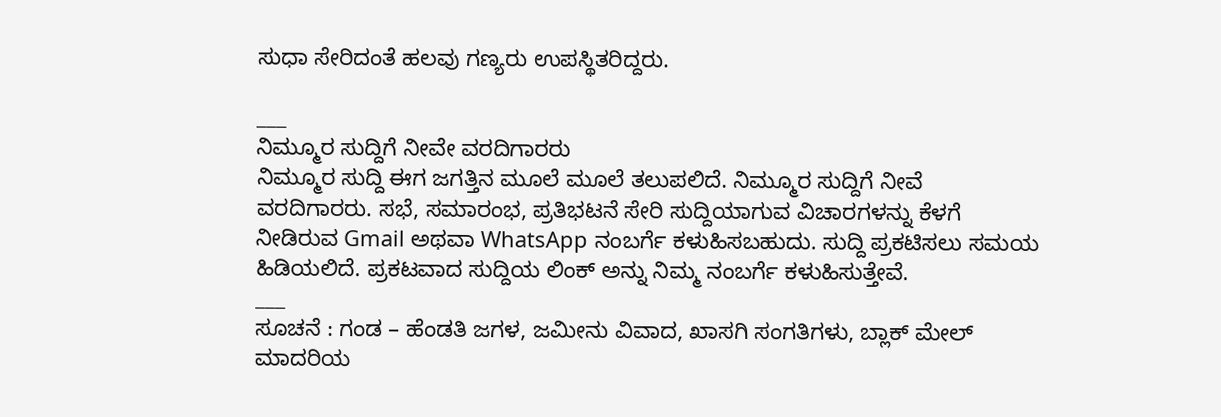ಸುಧಾ ಸೇರಿದಂತೆ ಹಲವು ಗಣ್ಯರು ಉಪಸ್ಥಿತರಿದ್ದರು.

___
ನಿಮ್ಮೂರ ಸುದ್ದಿಗೆ ನೀವೇ ವರದಿಗಾರರು
ನಿಮ್ಮೂರ ಸುದ್ದಿ ಈಗ ಜಗತ್ತಿನ ಮೂಲೆ ಮೂಲೆ ತಲುಪಲಿದೆ. ನಿಮ್ಮೂರ ಸುದ್ದಿಗೆ ನೀವೆ ವರದಿಗಾರರು. ಸಭೆ, ಸಮಾರಂಭ, ಪ್ರತಿಭಟನೆ ಸೇರಿ ಸುದ್ದಿಯಾಗುವ ವಿಚಾರಗಳನ್ನು ಕೆಳಗೆ ನೀಡಿರುವ Gmail ಅಥವಾ WhatsApp ನಂಬರ್ಗೆ ಕಳುಹಿಸಬಹುದು. ಸುದ್ದಿ ಪ್ರಕಟಿಸಲು ಸಮಯ ಹಿಡಿಯಲಿದೆ. ಪ್ರಕಟವಾದ ಸುದ್ದಿಯ ಲಿಂಕ್ ಅನ್ನು ನಿಮ್ಮ ನಂಬರ್ಗೆ ಕಳುಹಿಸುತ್ತೇವೆ.
___
ಸೂಚನೆ : ಗಂಡ – ಹೆಂಡತಿ ಜಗಳ, ಜಮೀನು ವಿವಾದ, ಖಾಸಗಿ ಸಂಗತಿಗಳು, ಬ್ಲಾಕ್ ಮೇಲ್ ಮಾದರಿಯ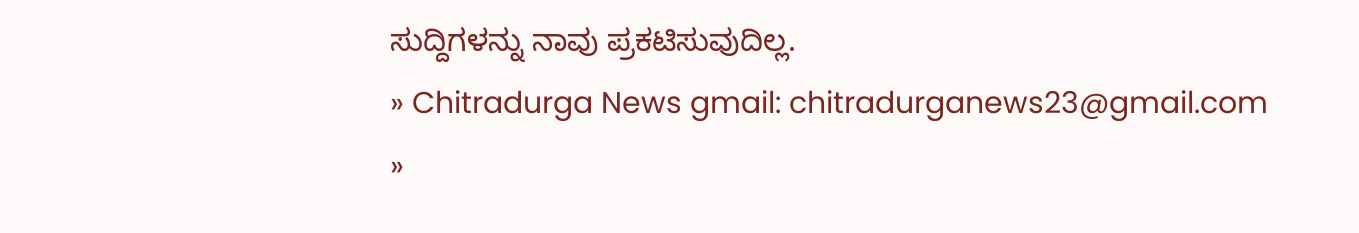ಸುದ್ದಿಗಳನ್ನು ನಾವು ಪ್ರಕಟಿಸುವುದಿಲ್ಲ.
» Chitradurga News gmail: chitradurganews23@gmail.com
»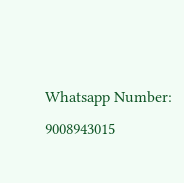Whatsapp Number: 9008943015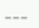___